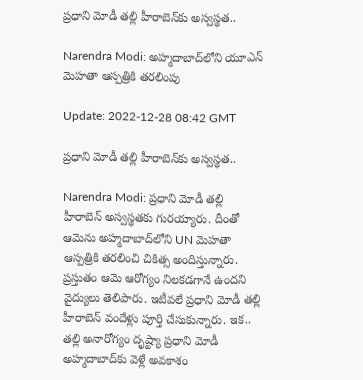ప్రధాని మోడీ తల్లి హీరాబెన్‌కు అస్వస్థత..

Narendra Modi: అహ్మదాబాద్‌లోని యూఎన్‌ మెహతా ఆస్పత్రికి తరలింపు

Update: 2022-12-28 08:42 GMT

ప్రధాని మోడీ తల్లి హీరాబెన్‌కు అస్వస్థత..

Narendra Modi: ప్రధాని మోడీ తల్లి హీరాబెన్‌ అస్వస్థతకు గురయ్యారు. దీంతో ఆమెను అహ్మదాబాద్‌లోని UN మెహతా ఆస్పత్రికి తరలించి చికిత్స అందిస్తున్నారు. ప్రస్తుతం ఆమె ఆరోగ్యం నిలకడగానే ఉందని వైద్యులు తెలిపారు. ఇటీవలే ప్రధాని మోడీ తల్లి హీరాబెన్‌ వందేళ్లు పూర్తి చేసుకున్నారు. ఇక.. తల్లి అనారోగ్యం దృష్ట్యా ప్రధాని మోడీ అహ్మదాబాద్‌కు వెళ్లే అవకాశం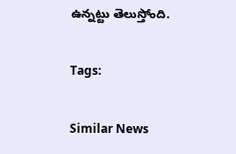ఉన్నట్టు తెలుస్తోంది.

Tags:

Similar News